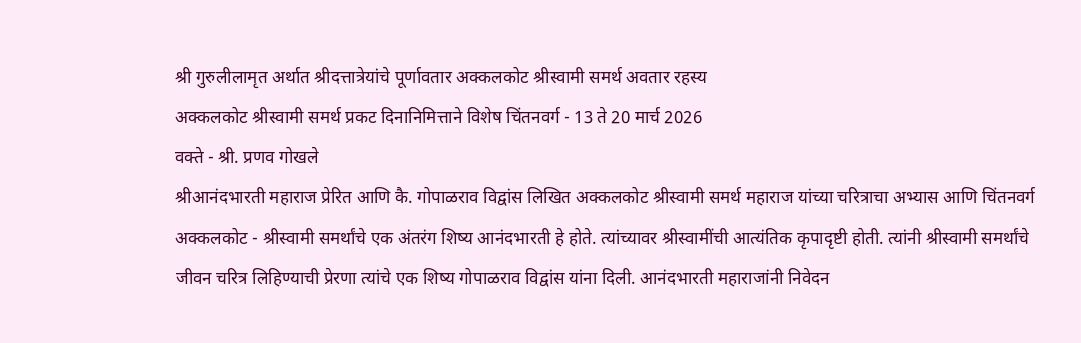श्री गुरुलीलामृत अर्थात श्रीदत्तात्रेयांचे पूर्णावतार अक्कलकोट श्रीस्वामी समर्थ अवतार रहस्य
अक्कलकोट श्रीस्वामी समर्थ प्रकट दिनानिमित्ताने विशेष चिंतनवर्ग - 13 ते 20 मार्च 2026
वक्ते - श्री. प्रणव गोखले
श्रीआनंदभारती महाराज प्रेरित आणि कै. गोपाळराव विद्वांस लिखित अक्कलकोट श्रीस्वामी समर्थ महाराज यांच्या चरित्राचा अभ्यास आणि चिंतनवर्ग
अक्कलकोट - श्रीस्वामी समर्थांचे एक अंतरंग शिष्य आनंदभारती हे होते. त्यांच्यावर श्रीस्वामींची आत्यंतिक कृपादृष्टी होती. त्यांनी श्रीस्वामी समर्थांचे जीवन चरित्र लिहिण्याची प्रेरणा त्यांचे एक शिष्य गोपाळराव विद्वांस यांना दिली. आनंदभारती महाराजांनी निवेदन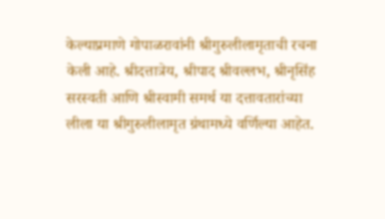केल्याप्रमाणे गोपाळरावांनी श्रीगुरुलीलामृताची रचना केली आहे. श्रीदत्तात्रेय, श्रीपाद श्रीवल्लभ, श्रीनृसिंह सरस्वती आणि श्रीस्वामी समर्थ या दत्तावतारांच्या लीला या श्रीगुरुलीलामृत ग्रंथामध्ये वर्णिल्या आहेत.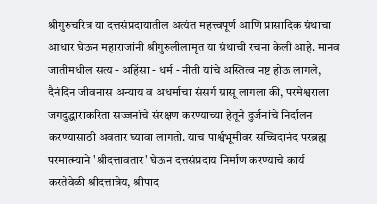श्रीगुरुचरित्र या दत्तसंप्रदायातील अत्यंत महत्त्वपूर्ण आणि प्रासादिक ग्रंथाचा आधार घेऊन महाराजांनी श्रीगुरुलीलामृत या ग्रंथाची रचना केली आहे. मानव जातीमधील सत्य - अहिंसा - धर्म - नीती यांचे अस्तित्व नष्ट होऊ लागले, दैनंदिन जीवनास अन्याय व अधर्माचा संसर्ग ग्रासू लागला की, परमेश्वराला जगदुद्धाराकरिता सज्जनांचे संरक्षण करण्याच्या हेतूने दुर्जनांचे निर्दालन करण्यासाठी अवतार घ्यावा लागतो. याच पार्श्वभूमीवर सच्चिदानंद परब्रह्म परमात्म्याने 'श्रीदत्तावतार' घेऊन दत्तसंप्रदाय निर्माण करण्याचे कार्य करतेवेळी श्रीदत्तात्रेय, श्रीपाद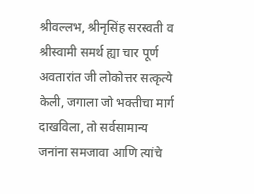श्रीवल्लभ, श्रीनृसिंह सरस्वती व श्रीस्वामी समर्थ ह्या चार पूर्ण अवतारांत जी लोकोत्तर सत्कृत्ये केली, जगाला जो भक्तीचा मार्ग दाखविला, तो सर्वसामान्य जनांना समजावा आणि त्यांचे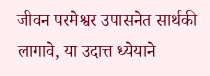जीवन परमेश्वर उपासनेत सार्थकी लागावे, या उदात्त ध्येयाने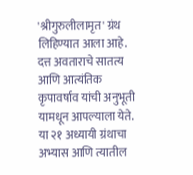'श्रीगुरुलीलामृत' ग्रंथ लिहिण्यात आला आहे. दत्त अवताराचे सातत्य आणि आत्यंतिक कृपावर्षाव यांची अनुभूती यामधून आपल्याला येते. या २१ अध्यायी ग्रंथाचा अभ्यास आणि त्यातील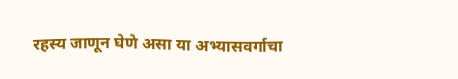रहस्य जाणून घेणे असा या अभ्यासवर्गाचा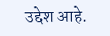उद्देश आहे.